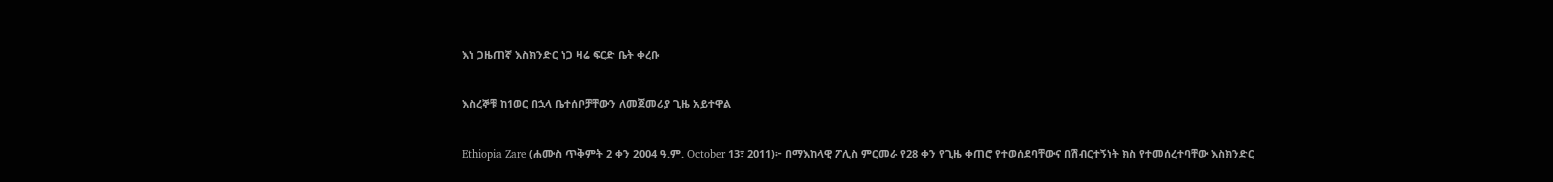እነ ጋዜጠኛ እስክንድር ነጋ ዛሬ ፍርድ ቤት ቀረቡ

እስረኞቹ ከ1ወር በኋላ ቤተሰቦቻቸውን ለመጀመሪያ ጊዜ አይተዋል

Ethiopia Zare (ሐሙስ ጥቅምት 2 ቀን 2004 ዓ.ም. October 13፣ 2011)፦ በማእከላዊ ፖሊስ ምርመራ የ28 ቀን የጊዜ ቀጠሮ የተወሰደባቸውና በሽብርተኝነት ክስ የተመሰረተባቸው እስክንድር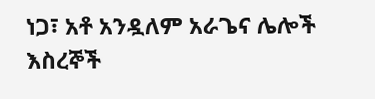ነጋ፣ አቶ አንዷለም አራጌና ሌሎች እስረኞች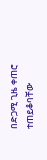በድጋሚ ጊዜ ቀጠሮ ተጠይቆባቸው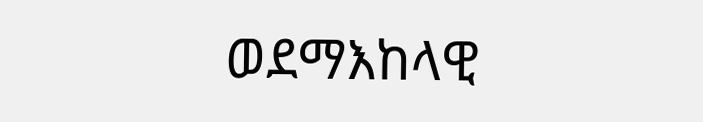ወደማእከላዊ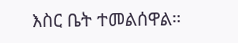እስር ቤት ተመልሰዋል።